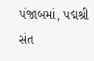પંજાબમાં, પદ્મશ્રી સંત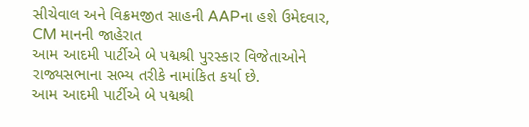સીચેવાલ અને વિક્રમજીત સાહની AAPના હશે ઉમેદવાર, CM માનની જાહેરાત
આમ આદમી પાર્ટીએ બે પદ્મશ્રી પુરસ્કાર વિજેતાઓને રાજ્યસભાના સભ્ય તરીકે નામાંકિત કર્યા છે.
આમ આદમી પાર્ટીએ બે પદ્મશ્રી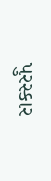પુરસ્કાર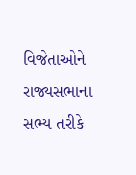વિજેતાઓને રાજ્યસભાના સભ્ય તરીકે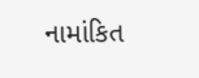નામાંકિત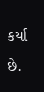કર્યા છે.